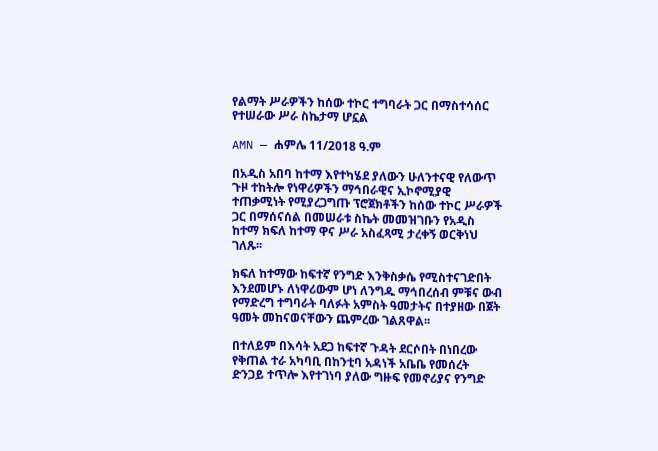የልማት ሥራዎችን ከሰው ተኮር ተግባራት ጋር በማስተሳሰር የተሠራው ሥራ ስኬታማ ሆኗል

AMN — ሐምሌ 11/2018 ዓ.ም

በአዲስ አበባ ከተማ እየተካሄደ ያለውን ሁለንተናዊ የለውጥ ጉዞ ተከትሎ የነዋሪዎችን ማኅበራዊና ኢኮኖሚያዊ ተጠቃሚነት የሚያረጋግጡ ፕሮጀክቶችን ከሰው ተኮር ሥራዎች ጋር በማሰናሰል በመሠራቱ ስኬት መመዝገቡን የአዲስ ከተማ ክፍለ ከተማ ዋና ሥራ አስፈጻሚ ታረቀኝ ወርቅነህ ገለጹ፡፡

ክፍለ ከተማው ከፍተኛ የንግድ እንቅስቃሴ የሚስተናገድበት እንደመሆኑ ለነዋሪውም ሆነ ለንግዱ ማኅበረሰብ ምቹና ውብ የማድረግ ተግባራት ባለፉት አምስት ዓመታትና በተያዘው በጀት ዓመት መከናወናቸውን ጨምረው ገልጸዋል፡፡

በተለይም በእሳት አደጋ ከፍተኛ ጉዳት ደርሶበት በነበረው የቅጠል ተራ አካባቢ በከንቲባ አዳነች አቤቤ የመሰረት ድንጋይ ተጥሎ እየተገነባ ያለው ግዙፍ የመኖሪያና የንግድ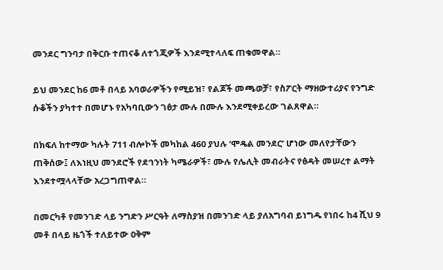መንደር ግንባታ በቅርቡ ተጠናቆ ለተጎጂዎች እንደሚተላለፍ ጠቁመዋል።

ይህ መንደር ከ6 መቶ በላይ አባወራዎችን የሚይዝ፣ የልጆች መጫወቻ፣ የስፖርት ማዘውተሪያና የንግድ ሱቆችን ያካተተ በመሆኑ የአካባቢውን ገፅታ ሙሉ በሙሉ እንደሚቀይረው ገልጸዋል።

በክፍለ ከተማው ካሉት 711 ብሎኮች መካከል 460 ያህሉ ‘ሞዴል መንደር’ ሆነው መለየታቸውን ጠቅሰው፤ ለእነዚህ መንደሮች የደኅንነት ካሜራዎች፣ ሙሉ የሌሊት መብራትና የፅዳት መሠረተ ልማት እንደተሟላላቸው አረጋግጠዋል።

በመርካቶ የመንገድ ላይ ንግድን ሥርዓት ለማስያዝ በመንገድ ላይ ያለአግባብ ይነግዱ የነበሩ ከ4 ሺህ 9 መቶ በላይ ዜጎች ተለይተው ዐቅም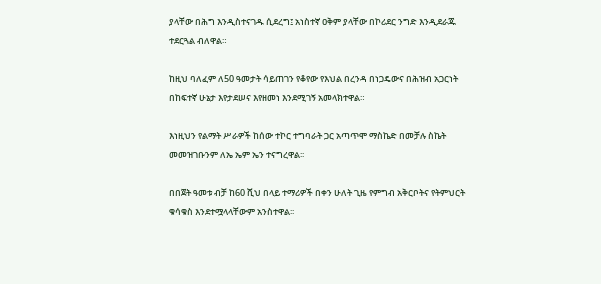ያላቸው በሕግ እንዲስተናገዱ ሲደረግ፤ አነስተኛ ዐቅም ያላቸው በኮሪደር ንግድ እንዲደራጁ ተደርጓል ብለዋል።

ከዚህ ባለፈም ለ50 ዓመታት ሳይጠገን የቆየው የእህል በረንዳ በነጋዴውና በሕዝብ አጋርነት በከፍተኛ ሁኔታ እየታደሠና እየዘመነ እንደሚገኝ አመላክተዋል።

እነዚህን የልማት ሥራዎች ከሰው ተኮር ተግባራት ጋር አጣጥሞ ማስኬድ በመቻሉ ስኬት መመዝገቡንም ለኤ ኤም ኤን ተናግረዋል፡፡

በበጀት ዓመቱ ብቻ ከ60 ሺህ በላይ ተማሪዎች በቀን ሁለት ጊዜ የምግብ አቅርቦትና የትምህርት ቁሳቁስ እንደተሟላላቸውም አንስተዋል፡፡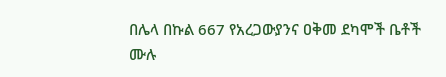በሌላ በኩል 667 የአረጋውያንና ዐቅመ ደካሞች ቤቶች ሙሉ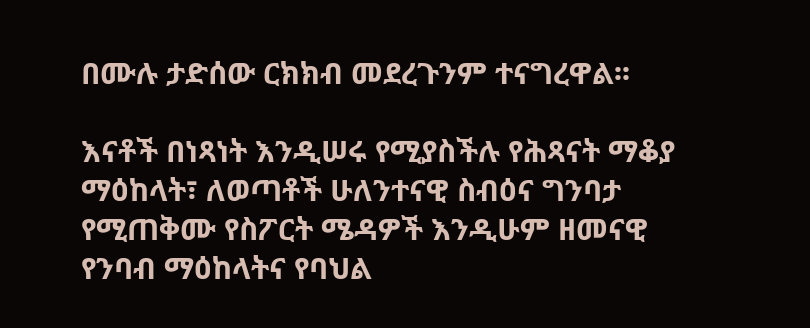በሙሉ ታድሰው ርክክብ መደረጉንም ተናግረዋል፡፡

እናቶች በነጻነት እንዲሠሩ የሚያስችሉ የሕጻናት ማቆያ ማዕከላት፣ ለወጣቶች ሁለንተናዊ ስብዕና ግንባታ የሚጠቅሙ የስፖርት ሜዳዎች እንዲሁም ዘመናዊ የንባብ ማዕከላትና የባህል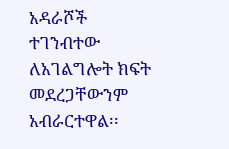አዳራሾች ተገንብተው ለአገልግሎት ክፍት መደረጋቸውንም አብራርተዋል፡፡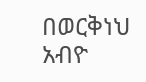በወርቅነህ አብዮ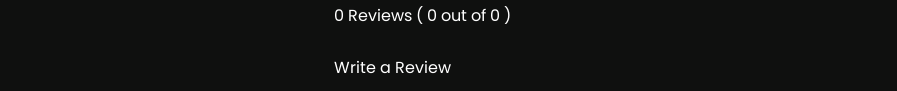0 Reviews ( 0 out of 0 )

Write a Review